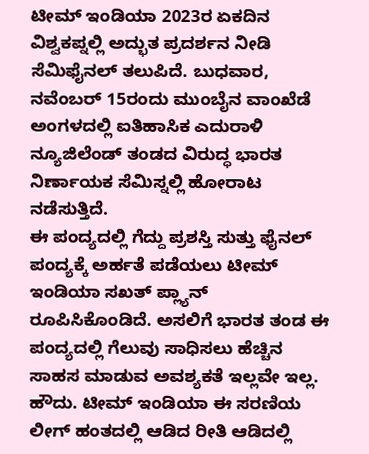ಟೀಮ್ ಇಂಡಿಯಾ 2023ರ ಏಕದಿನ ವಿಶ್ವಕಪ್ನಲ್ಲಿ ಅದ್ಭುತ ಪ್ರದರ್ಶನ ನೀಡಿ ಸೆಮಿಫೈನಲ್ ತಲುಪಿದೆ. ಬುಧವಾರ, ನವೆಂಬರ್ 15ರಂದು ಮುಂಬೈನ ವಾಂಖೆಡೆ ಅಂಗಳದಲ್ಲಿ ಐತಿಹಾಸಿಕ ಎದುರಾಳಿ ನ್ಯೂಜಿಲೆಂಡ್ ತಂಡದ ವಿರುದ್ಧ ಭಾರತ ನಿರ್ಣಾಯಕ ಸೆಮಿಸ್ನಲ್ಲಿ ಹೋರಾಟ ನಡೆಸುತ್ತಿದೆ.
ಈ ಪಂದ್ಯದಲ್ಲಿ ಗೆದ್ದು ಪ್ರಶಸ್ತಿ ಸುತ್ತು ಫೈನಲ್ ಪಂದ್ಯಕ್ಕೆ ಅರ್ಹತೆ ಪಡೆಯಲು ಟೀಮ್ ಇಂಡಿಯಾ ಸಖತ್ ಪ್ಲ್ಯಾನ್ ರೂಪಿಸಿಕೊಂಡಿದೆ. ಅಸಲಿಗೆ ಭಾರತ ತಂಡ ಈ ಪಂದ್ಯದಲ್ಲಿ ಗೆಲುವು ಸಾಧಿಸಲು ಹೆಚ್ಚಿನ ಸಾಹಸ ಮಾಡುವ ಅವಶ್ಯಕತೆ ಇಲ್ಲವೇ ಇಲ್ಲ.
ಹೌದು. ಟೀಮ್ ಇಂಡಿಯಾ ಈ ಸರಣಿಯ ಲೀಗ್ ಹಂತದಲ್ಲಿ ಆಡಿದ ರೀತಿ ಆಡಿದಲ್ಲಿ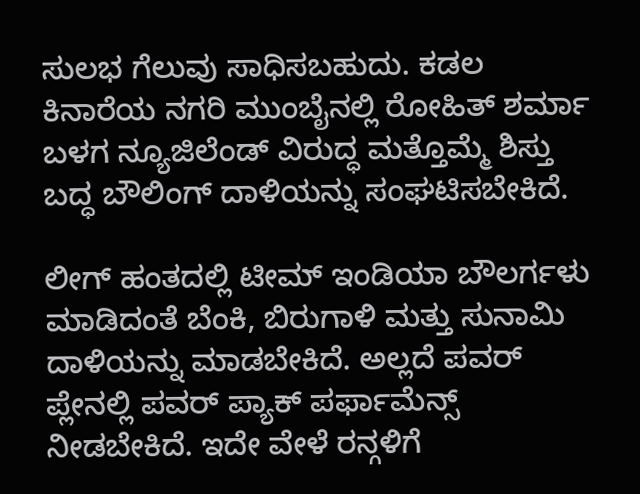ಸುಲಭ ಗೆಲುವು ಸಾಧಿಸಬಹುದು. ಕಡಲ ಕಿನಾರೆಯ ನಗರಿ ಮುಂಬೈನಲ್ಲಿ ರೋಹಿತ್ ಶರ್ಮಾ ಬಳಗ ನ್ಯೂಜಿಲೆಂಡ್ ವಿರುದ್ಧ ಮತ್ತೊಮ್ಮೆ ಶಿಸ್ತು ಬದ್ಧ ಬೌಲಿಂಗ್ ದಾಳಿಯನ್ನು ಸಂಘಟಿಸಬೇಕಿದೆ.

ಲೀಗ್ ಹಂತದಲ್ಲಿ ಟೀಮ್ ಇಂಡಿಯಾ ಬೌಲರ್ಗಳು ಮಾಡಿದಂತೆ ಬೆಂಕಿ, ಬಿರುಗಾಳಿ ಮತ್ತು ಸುನಾಮಿ ದಾಳಿಯನ್ನು ಮಾಡಬೇಕಿದೆ. ಅಲ್ಲದೆ ಪವರ್ ಪ್ಲೇನಲ್ಲಿ ಪವರ್ ಪ್ಯಾಕ್ ಪರ್ಫಾಮೆನ್ಸ್ ನೀಡಬೇಕಿದೆ. ಇದೇ ವೇಳೆ ರನ್ಗಳಿಗೆ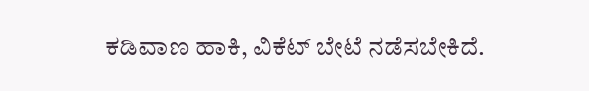ಕಡಿವಾಣ ಹಾಕಿ, ವಿಕೆಟ್ ಬೇಟೆ ನಡೆಸಬೇಕಿದೆ.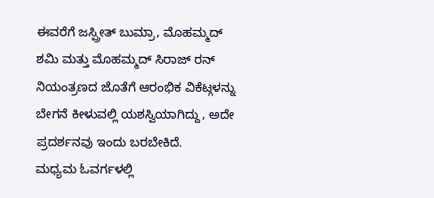ಈವರೆಗೆ ಜಸ್ಪ್ರೀತ್ ಬುಮ್ರಾ, ಮೊಹಮ್ಮದ್ ಶಮಿ ಮತ್ತು ಮೊಹಮ್ಮದ್ ಸಿರಾಜ್ ರನ್ ನಿಯಂತ್ರಣದ ಜೊತೆಗೆ ಆರಂಭಿಕ ವಿಕೆಟ್ಗಳನ್ನು ಬೇಗನೆ ಕೀಳುವಲ್ಲಿ ಯಶಸ್ವಿಯಾಗಿದ್ದು, ಅದೇ ಪ್ರದರ್ಶನವು ಇಂದು ಬರಬೇಕಿದೆ.
ಮಧ್ಯಮ ಓವರ್ಗಳಲ್ಲಿ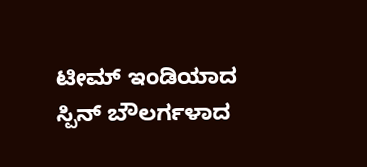ಟೀಮ್ ಇಂಡಿಯಾದ ಸ್ಪಿನ್ ಬೌಲರ್ಗಳಾದ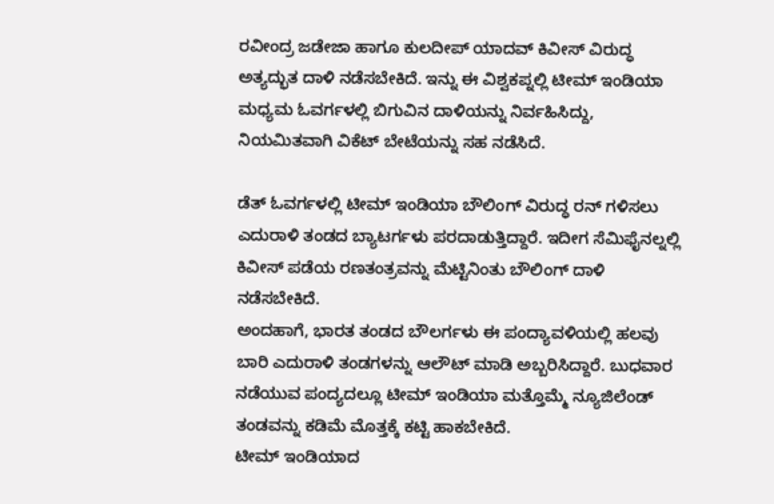ರವೀಂದ್ರ ಜಡೇಜಾ ಹಾಗೂ ಕುಲದೀಪ್ ಯಾದವ್ ಕಿವೀಸ್ ವಿರುದ್ಧ ಅತ್ಯದ್ಭುತ ದಾಳಿ ನಡೆಸಬೇಕಿದೆ. ಇನ್ನು ಈ ವಿಶ್ವಕಪ್ನಲ್ಲಿ ಟೀಮ್ ಇಂಡಿಯಾ ಮಧ್ಯಮ ಓವರ್ಗಳಲ್ಲಿ ಬಿಗುವಿನ ದಾಳಿಯನ್ನು ನಿರ್ವಹಿಸಿದ್ದು, ನಿಯಮಿತವಾಗಿ ವಿಕೆಟ್ ಬೇಟೆಯನ್ನು ಸಹ ನಡೆಸಿದೆ.

ಡೆತ್ ಓವರ್ಗಳಲ್ಲಿ ಟೀಮ್ ಇಂಡಿಯಾ ಬೌಲಿಂಗ್ ವಿರುದ್ಧ ರನ್ ಗಳಿಸಲು ಎದುರಾಳಿ ತಂಡದ ಬ್ಯಾಟರ್ಗಳು ಪರದಾಡುತ್ತಿದ್ದಾರೆ. ಇದೀಗ ಸೆಮಿಫೈನಲ್ನಲ್ಲಿ ಕಿವೀಸ್ ಪಡೆಯ ರಣತಂತ್ರವನ್ನು ಮೆಟ್ಟಿನಿಂತು ಬೌಲಿಂಗ್ ದಾಳಿ ನಡೆಸಬೇಕಿದೆ.
ಅಂದಹಾಗೆ, ಭಾರತ ತಂಡದ ಬೌಲರ್ಗಳು ಈ ಪಂದ್ಯಾವಳಿಯಲ್ಲಿ ಹಲವು ಬಾರಿ ಎದುರಾಳಿ ತಂಡಗಳನ್ನು ಆಲೌಟ್ ಮಾಡಿ ಅಬ್ಬರಿಸಿದ್ದಾರೆ. ಬುಧವಾರ ನಡೆಯುವ ಪಂದ್ಯದಲ್ಲೂ ಟೀಮ್ ಇಂಡಿಯಾ ಮತ್ತೊಮ್ಮೆ ನ್ಯೂಜಿಲೆಂಡ್ ತಂಡವನ್ನು ಕಡಿಮೆ ಮೊತ್ತಕ್ಕೆ ಕಟ್ಟಿ ಹಾಕಬೇಕಿದೆ.
ಟೀಮ್ ಇಂಡಿಯಾದ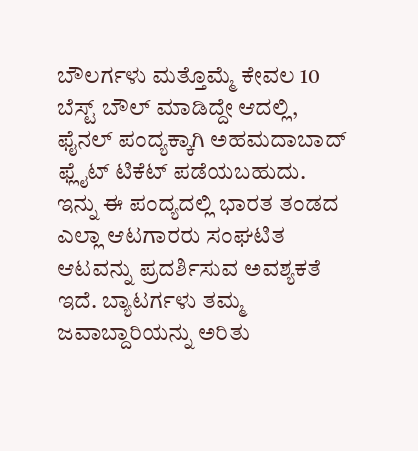ಬೌಲರ್ಗಳು ಮತ್ತೊಮ್ಮೆ ಕೇವಲ 10 ಬೆಸ್ಟ್ ಬೌಲ್ ಮಾಡಿದ್ದೇ ಆದಲ್ಲಿ, ಫೈನಲ್ ಪಂದ್ಯಕ್ಕಾಗಿ ಅಹಮದಾಬಾದ್ ಫ್ಲೈಟ್ ಟಿಕೆಟ್ ಪಡೆಯಬಹುದು.
ಇನ್ನು ಈ ಪಂದ್ಯದಲ್ಲಿ ಭಾರತ ತಂಡದ ಎಲ್ಲಾ ಆಟಗಾರರು ಸಂಘಟಿತ ಆಟವನ್ನು ಪ್ರದರ್ಶಿಸುವ ಅವಶ್ಯಕತೆ ಇದೆ. ಬ್ಯಾಟರ್ಗಳು ತಮ್ಮ ಜವಾಬ್ದಾರಿಯನ್ನು ಅರಿತು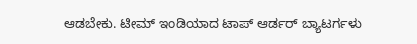ಆಡಬೇಕು. ಟೀಮ್ ಇಂಡಿಯಾದ ಟಾಪ್ ಆರ್ಡರ್ ಬ್ಯಾಟರ್ಗಳು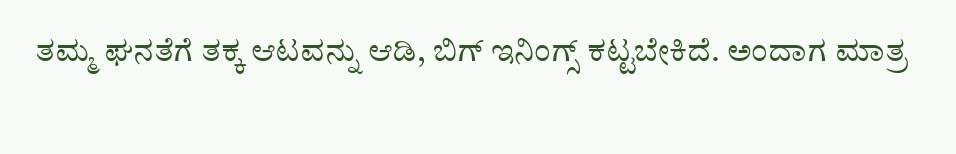ತಮ್ಮ ಘನತೆಗೆ ತಕ್ಕ ಆಟವನ್ನು ಆಡಿ, ಬಿಗ್ ಇನಿಂಗ್ಸ್ ಕಟ್ಟಬೇಕಿದೆ. ಅಂದಾಗ ಮಾತ್ರ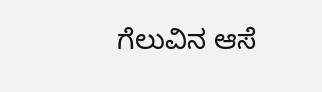ಗೆಲುವಿನ ಆಸೆ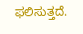ಫಲಿಸುತ್ತದೆ.